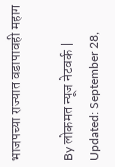भाजपच्या राज्यात वडापावही महाग

By लोकमत न्यूज नेटवर्क | Updated: September 28,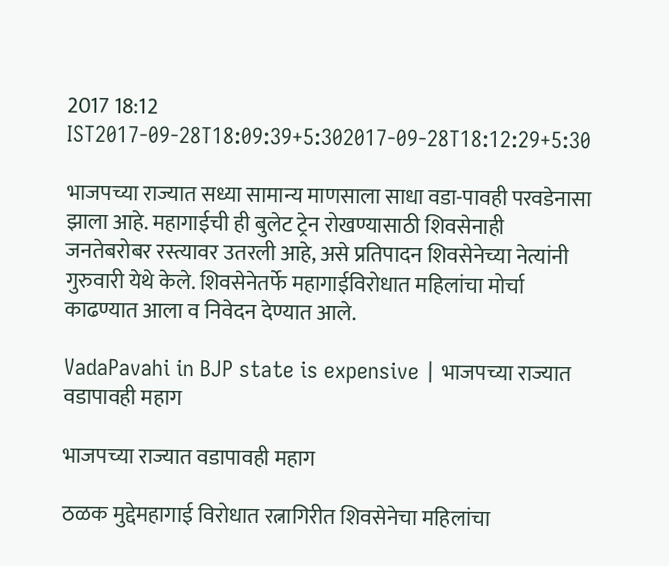2017 18:12 IST2017-09-28T18:09:39+5:302017-09-28T18:12:29+5:30

भाजपच्या राज्यात सध्या सामान्य माणसाला साधा वडा-पावही परवडेनासा झाला आहे. महागाईची ही बुलेट ट्रेन रोखण्यासाठी शिवसेनाही जनतेबरोबर रस्त्यावर उतरली आहे, असे प्रतिपादन शिवसेनेच्या नेत्यांनी गुरुवारी येथे केले. शिवसेनेतर्फे महागाईविरोधात महिलांचा मोर्चा काढण्यात आला व निवेदन देण्यात आले.

VadaPavahi in BJP state is expensive | भाजपच्या राज्यात वडापावही महाग

भाजपच्या राज्यात वडापावही महाग

ठळक मुद्देमहागाई विरोधात रत्नागिरीत शिवसेनेचा महिलांचा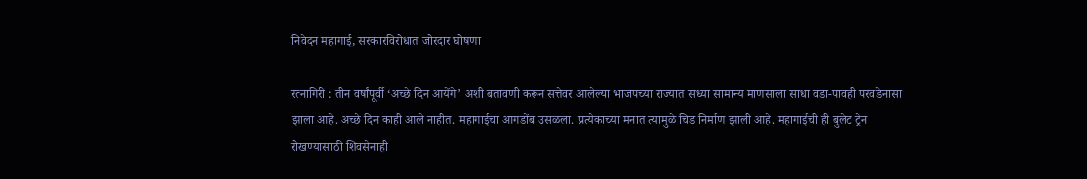निवेदन महागाई, सरकारविरोधात जोरदार घोषणा

रत्नागिरी : तीन वर्षांपूर्वी ‘अच्छे दिन आयेंगे’ अशी बतावणी करून सत्तेवर आलेल्या भाजपच्या राज्यात सध्या सामान्य माणसाला साधा वडा-पावही परवडेनासा झाला आहे. अच्छे दिन काही आले नाहीत. महागाईचा आगडोंब उसळला. प्रत्येकाच्या मनात त्यामुळे चिड निर्माण झाली आहे. महागाईची ही बुलेट ट्रेन रोखण्यासाठी शिवसेनाही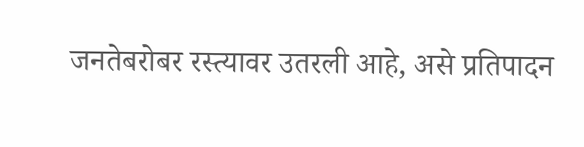जनतेबरोबर रस्त्यावर उतरली आहे, असे प्रतिपादन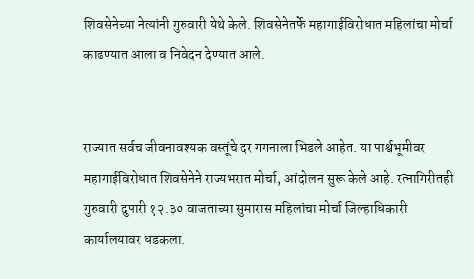शिवसेनेच्या नेत्यांनी गुरुवारी येथे केले. शिवसेनेतर्फे महागाईविरोधात महिलांचा मोर्चा काढण्यात आला व निवेदन देण्यात आले.


राज्यात सर्वच जीवनावश्यक वस्तूंचे दर गगनाला भिडले आहेत. या पार्श्वभूमीवर महागाईविरोधात शिवसेनेने राज्यभरात मोर्चा, आंदोलन सुरू केले आहे. रत्नागिरीतही गुरुवारी दुपारी १२.३० वाजताच्या सुमारास महिलांचा मोर्चा जिल्हाधिकारी कार्यालयावर धडकला.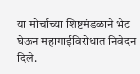या मोर्चाच्या शिष्टमंडळाने भेट घेऊन महागाईविरोधात निवेदन दिले.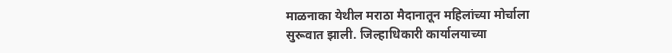माळनाका येथील मराठा मैदानातून महिलांच्या मोर्चाला सुरूवात झाली. जिल्हाधिकारी कार्यालयाच्या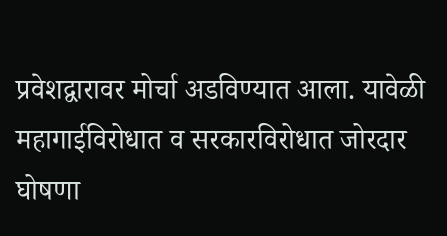प्रवेशद्वारावर मोर्चा अडविण्यात आला. यावेळी महागाईविरोधात व सरकारविरोधात जोरदार घोषणा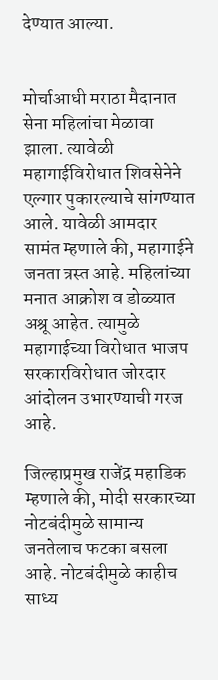देण्यात आल्या.


मोर्चाआधी मराठा मैदानात सेना महिलांचा मेळावा झाला. त्यावेळी महागाईविरोधात शिवसेनेने एल्गार पुकारल्याचे सांगण्यात आले. यावेळी आमदार सामंत म्हणाले की, महागाईने जनता त्रस्त आहे. महिलांच्या मनात आक्रोश व डोळ्यात अश्रू आहेत. त्यामुळे महागाईच्या विरोधात भाजप सरकारविरोधात जोरदार आंदोलन उभारण्याची गरज आहे.

जिल्हाप्रमुख राजेंद्र महाडिक म्हणाले की, मोदी सरकारच्या नोटबंदीमुळे सामान्य जनतेलाच फटका बसला आहे. नोटबंदीमुळे काहीच साध्य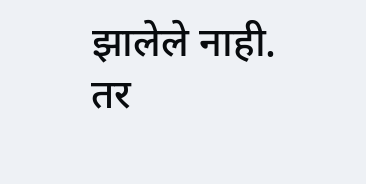झालेले नाही. तर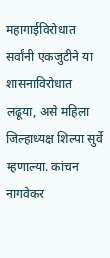महागाईविरोधात सर्वांनी एकजुटीने या शासनाविरोधात लढूया, असे महिला जिल्हाध्यक्ष शिल्पा सुर्वे म्हणाल्या. कांचन नागवेकर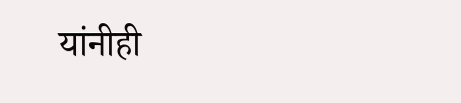यांनीही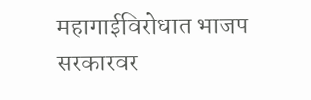महागाईविरोधात भाजप सरकारवर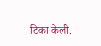टिका केली.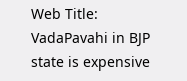Web Title: VadaPavahi in BJP state is expensive